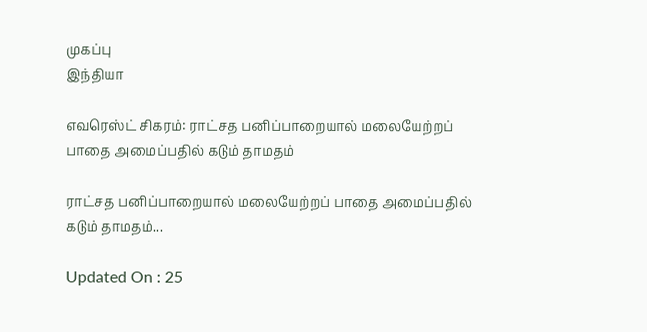முகப்பு
இந்தியா

எவரெஸ்ட் சிகரம்: ராட்சத பனிப்பாறையால் மலையேற்றப் பாதை அமைப்பதில் கடும் தாமதம்

ராட்சத பனிப்பாறையால் மலையேற்றப் பாதை அமைப்பதில் கடும் தாமதம்...

Updated On : 25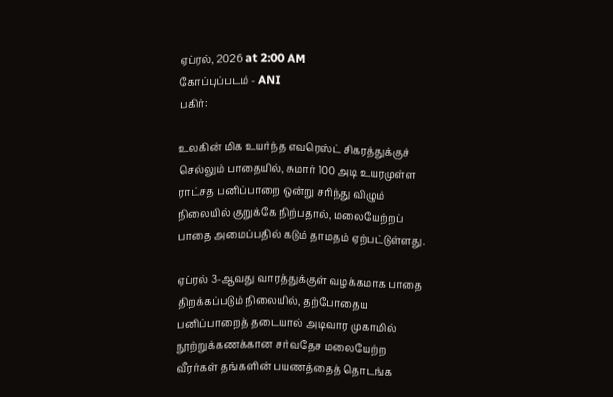ஏப்ரல், 2026 at 2:00 AM
கோப்புப்படம் - ANI
பகிர்:

உலகின் மிக உயர்ந்த எவரெஸ்ட் சிகரத்துக்குச் செல்லும் பாதையில், சுமார் 100 அடி உயரமுள்ள ராட்சத பனிப்பாறை ஒன்று சரிந்து விழும் நிலையில் குறுக்கே நிற்பதால், மலையேற்றப் பாதை அமைப்பதில் கடும் தாமதம் ஏற்பட்டுள்ளது.

ஏப்ரல் 3-ஆவது வாரத்துக்குள் வழக்கமாக பாதை திறக்கப்படும் நிலையில், தற்போதைய பனிப்பாறைத் தடையால் அடிவார முகாமில் நூற்றுக்கணக்கான சர்வதேச மலையேற்ற வீரர்கள் தங்களின் பயணத்தைத் தொடங்க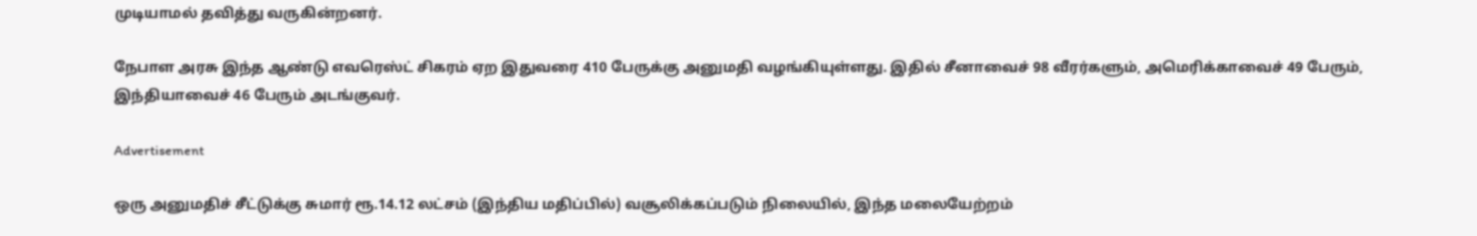முடியாமல் தவித்து வருகின்றனர்.

நேபாள அரசு இந்த ஆண்டு எவரெஸ்ட் சிகரம் ஏற இதுவரை 410 பேருக்கு அனுமதி வழங்கியுள்ளது. இதில் சீனாவைச் 98 வீரர்களும், அமெரிக்காவைச் 49 பேரும், இந்தியாவைச் 46 பேரும் அடங்குவர்.

Advertisement

ஒரு அனுமதிச் சீட்டுக்கு சுமார் ரூ.14.12 லட்சம் (இந்திய மதிப்பில்) வசூலிக்கப்படும் நிலையில், இந்த மலையேற்றம்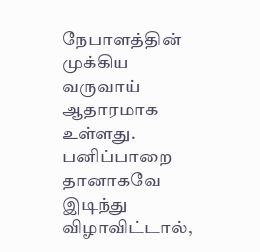நேபாளத்தின் முக்கிய வருவாய் ஆதாரமாக உள்ளது. பனிப்பாறை தானாகவே இடிந்து விழாவிட்டால்,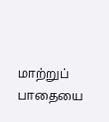மாற்றுப் பாதையை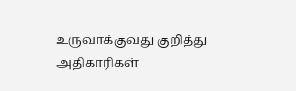உருவாக்குவது குறித்து அதிகாரிகள்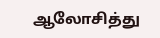ஆலோசித்து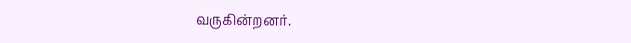வருகின்றனர்.